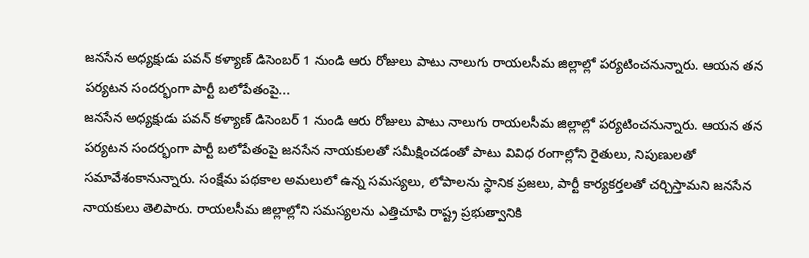జనసేన అధ్యక్షుడు పవన్ కళ్యాణ్ డిసెంబర్ 1 నుండి ఆరు రోజులు పాటు నాలుగు రాయలసీమ జిల్లాల్లో పర్యటించనున్నారు. ఆయన తన పర్యటన సందర్భంగా పార్టీ బలోపేతంపై...
జనసేన అధ్యక్షుడు పవన్ కళ్యాణ్ డిసెంబర్ 1 నుండి ఆరు రోజులు పాటు నాలుగు రాయలసీమ జిల్లాల్లో పర్యటించనున్నారు. ఆయన తన పర్యటన సందర్భంగా పార్టీ బలోపేతంపై జనసేన నాయకులతో సమీక్షించడంతో పాటు వివిధ రంగాల్లోని రైతులు, నిపుణులతో సమావేశంకానున్నారు. సంక్షేమ పథకాల అమలులో ఉన్న సమస్యలు, లోపాలను స్థానిక ప్రజలు, పార్టీ కార్యకర్తలతో చర్చిస్తామని జనసేన నాయకులు తెలిపారు. రాయలసీమ జిల్లాల్లోని సమస్యలను ఎత్తిచూపి రాష్ట్ర ప్రభుత్వానికి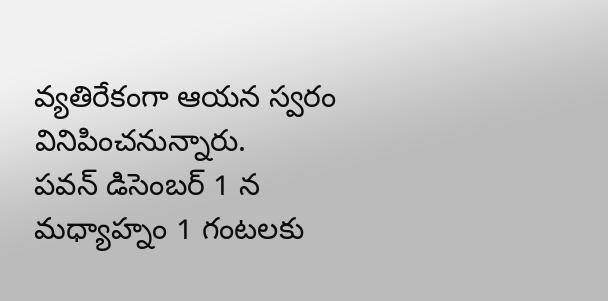వ్యతిరేకంగా ఆయన స్వరం వినిపించనున్నారు.
పవన్ డిసెంబర్ 1 న మధ్యాహ్నం 1 గంటలకు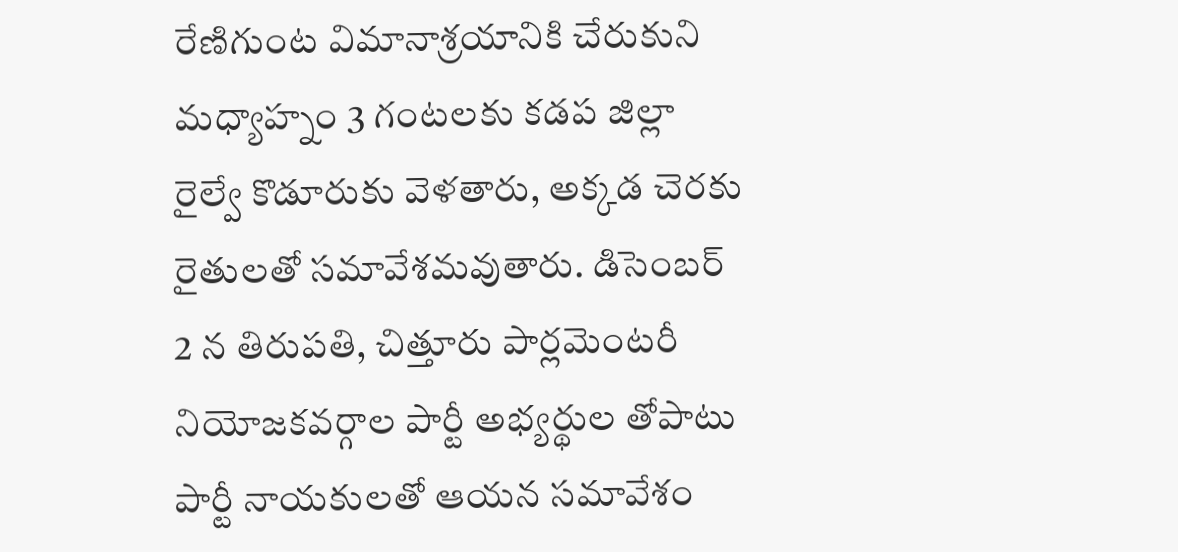రేణిగుంట విమానాశ్రయానికి చేరుకుని మధ్యాహ్నం 3 గంటలకు కడప జిల్లా రైల్వే కొడూరుకు వెళతారు, అక్కడ చెరకు రైతులతో సమావేశమవుతారు. డిసెంబర్ 2 న తిరుపతి, చిత్తూరు పార్లమెంటరీ నియోజకవర్గాల పార్టీ అభ్యర్థుల తోపాటు పార్టీ నాయకులతో ఆయన సమావేశం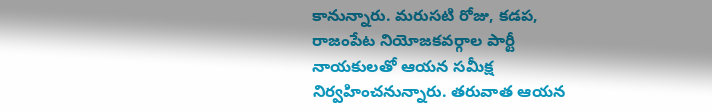కానున్నారు. మరుసటి రోజు, కడప, రాజంపేట నియోజకవర్గాల పార్టీ నాయకులతో ఆయన సమీక్ష నిర్వహించనున్నారు. తరువాత ఆయన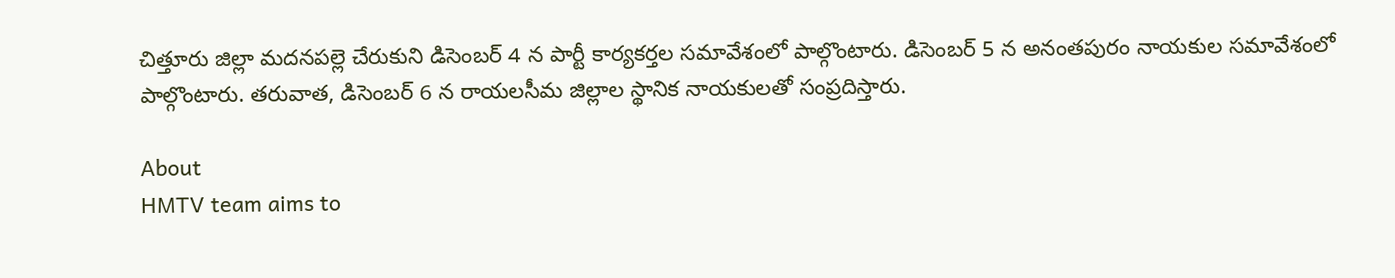చిత్తూరు జిల్లా మదనపల్లె చేరుకుని డిసెంబర్ 4 న పార్టీ కార్యకర్తల సమావేశంలో పాల్గొంటారు. డిసెంబర్ 5 న అనంతపురం నాయకుల సమావేశంలో పాల్గొంటారు. తరువాత, డిసెంబర్ 6 న రాయలసీమ జిల్లాల స్థానిక నాయకులతో సంప్రదిస్తారు.

About
HMTV team aims to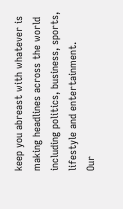keep you abreast with whatever is making headlines across the world including politics, business, sports, lifestyle and entertainment.
Our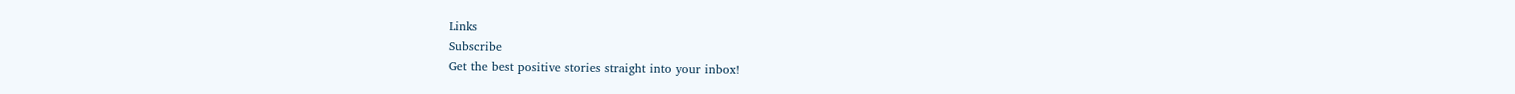Links
Subscribe
Get the best positive stories straight into your inbox!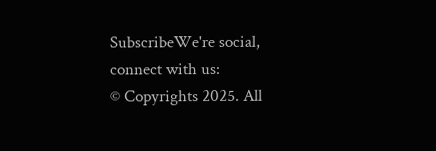SubscribeWe're social, connect with us:
© Copyrights 2025. All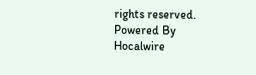rights reserved.
Powered By Hocalwire